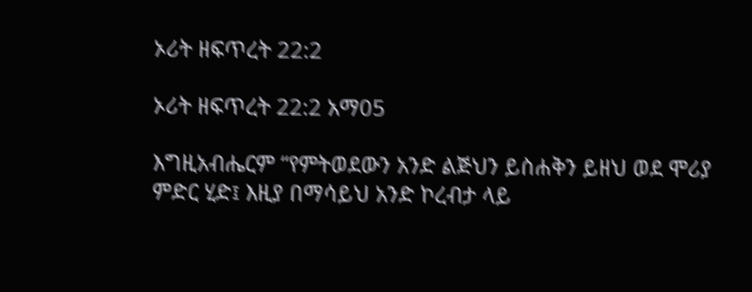ኦሪት ዘፍጥረት 22:2

ኦሪት ዘፍጥረት 22:2 አማ05

እግዚአብሔርም “የምትወደውን አንድ ልጅህን ይስሐቅን ይዘህ ወደ ሞሪያ ምድር ሂድ፤ እዚያ በማሳይህ አንድ ኮረብታ ላይ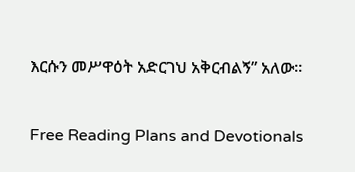እርሱን መሥዋዕት አድርገህ አቅርብልኝ” አለው።

Free Reading Plans and Devotionals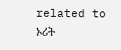related to ኦሪት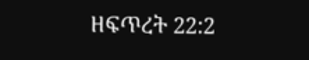ዘፍጥረት 22:2